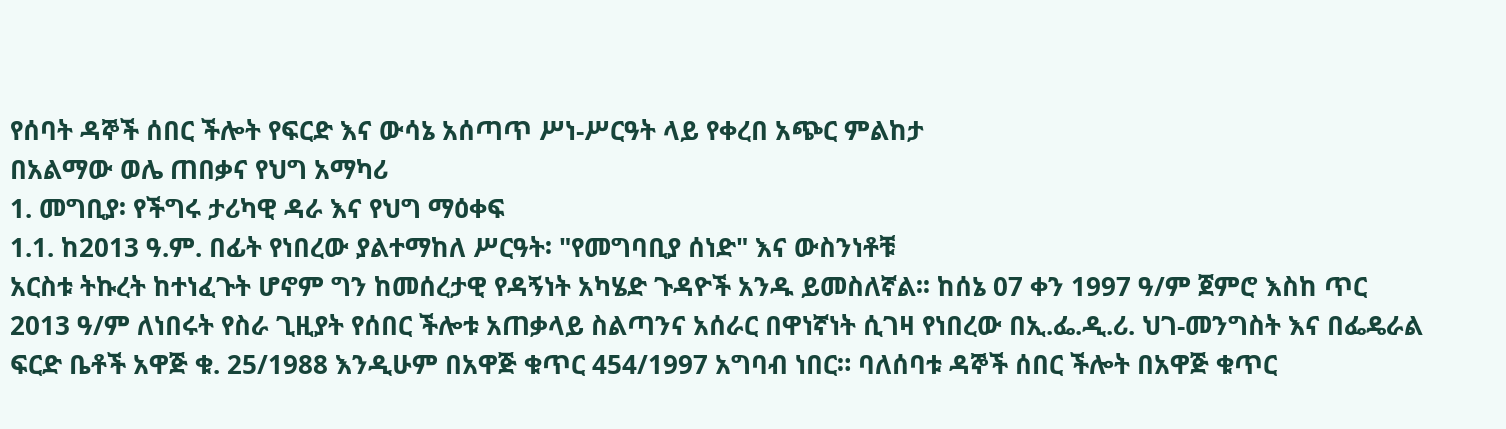የሰባት ዳኞች ሰበር ችሎት የፍርድ እና ውሳኔ አሰጣጥ ሥነ-ሥርዓት ላይ የቀረበ አጭር ምልከታ
በአልማው ወሌ ጠበቃና የህግ አማካሪ
1. መግቢያ፡ የችግሩ ታሪካዊ ዳራ እና የህግ ማዕቀፍ
1.1. ከ2013 ዓ.ም. በፊት የነበረው ያልተማከለ ሥርዓት፡ "የመግባቢያ ሰነድ" እና ውስንነቶቹ
አርስቱ ትኩረት ከተነፈጉት ሆኖም ግን ከመሰረታዊ የዳኝነት አካሄድ ጉዳዮች አንዱ ይመስለኛል፡፡ ከሰኔ 07 ቀን 1997 ዓ/ም ጀምሮ እስከ ጥር 2013 ዓ/ም ለነበሩት የስራ ጊዚያት የሰበር ችሎቱ አጠቃላይ ስልጣንና አሰራር በዋነኛነት ሲገዛ የነበረው በኢ.ፌ.ዲ.ሪ. ህገ-መንግስት እና በፌዴራል ፍርድ ቤቶች አዋጅ ቁ. 25/1988 እንዲሁም በአዋጅ ቁጥር 454/1997 አግባብ ነበር። ባለሰባቱ ዳኞች ሰበር ችሎት በአዋጅ ቁጥር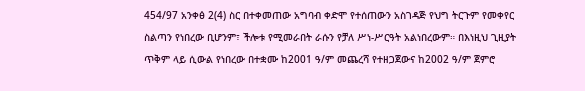454/97 አንቀፅ 2(4) ስር በተቀመጠው አግባብ ቀድሞ የተሰጠውን አስገዳጅ የህግ ትርጉም የመቀየር ስልጣን የነበረው ቢሆንም፣ ችሎቱ የሚመራበት ራሱን የቻለ ሥነ-ሥርዓት አልነበረውም። በእነዚህ ጊዚያት ጥቅም ላይ ሲውል የነበረው በተቋሙ ከ2001 ዓ/ም መጨረሻ የተዘጋጀውና ከ2002 ዓ/ም ጀምሮ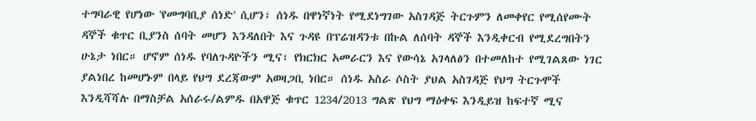ተግባራዊ የሆነው 'የመግባቢያ ሰነድ' ሲሆን፣ ሰነዱ በዋነኛነት የሚደነግገው አስገዳጅ ትርጉምን ለመቀየር የሚሰየሙት ዳኞች ቁጥር ቢያንስ ሰባት መሆን እንዳለበት እና ጉዳዩ በፕሬዝዳንቱ በኩል ለሰባት ዳኞች እንዲቀርብ የሚደረግበትን ሁኔታ ነበር። ሆኖም ሰነዱ የባለጉዳዮችን ሚና፣ የክርክር አመራርን እና የውሳኔ አገላለፅን በተመለከተ የሚገልጸው ነገር ያልነበረ ከመሆኑም በላይ የህግ ደረጃውም አወዛጋቢ ነበር። ሰነዱ አስራ ሶስት ያህል አስገዳጅ የህግ ትርጉሞች እንዲሻሻሉ በማስቻል አሰራሩ/ልምዱ በአዋጅ ቁጥር 1234/2013 ግልጽ የህግ ማዕቀፍ እንዲይዝ ከፍተኛ ሚና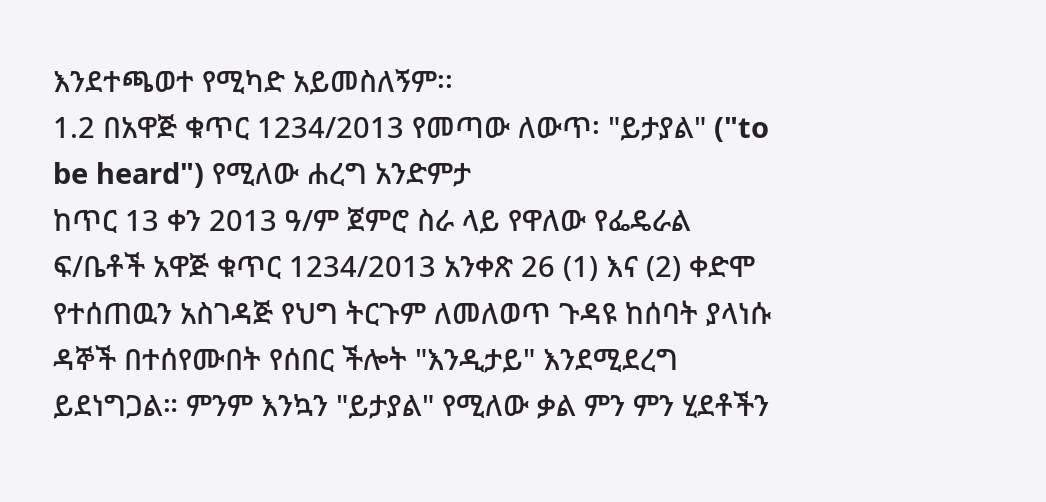እንደተጫወተ የሚካድ አይመስለኝም፡፡
1.2 በአዋጅ ቁጥር 1234/2013 የመጣው ለውጥ፡ "ይታያል" ("to be heard") የሚለው ሐረግ አንድምታ
ከጥር 13 ቀን 2013 ዓ/ም ጀምሮ ስራ ላይ የዋለው የፌዴራል ፍ/ቤቶች አዋጅ ቁጥር 1234/2013 አንቀጽ 26 (1) እና (2) ቀድሞ የተሰጠዉን አስገዳጅ የህግ ትርጉም ለመለወጥ ጉዳዩ ከሰባት ያላነሱ ዳኞች በተሰየሙበት የሰበር ችሎት "እንዲታይ" እንደሚደረግ ይደነግጋል። ምንም እንኳን "ይታያል" የሚለው ቃል ምን ምን ሂደቶችን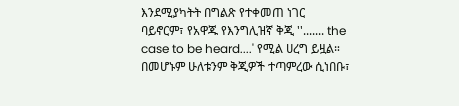እንደሚያካትት በግልጽ የተቀመጠ ነገር ባይኖርም፣ የአዋጁ የእንግሊዝኛ ቅጂ ''....... the case to be heard....' የሚል ሀረግ ይዟል። በመሆኑም ሁለቱንም ቅጂዎች ተጣምረው ሲነበቡ፣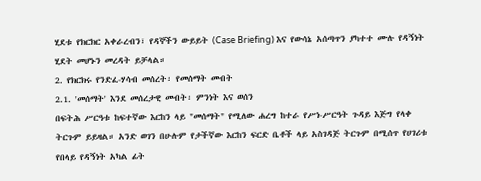ሂደቱ የክርክር አቀራረብን፣ የዳኞችን ውይይት (Case Briefing) እና የውሳኔ አሰጣጥን ያካተተ ሙሉ የዳኝነት ሂደት መሆኑን መረዳት ይቻላል።
2. የክርክሩ የንድፈ-ሃሳብ መሰረት፡ የመሰማት መብት
2.1. 'መሰማት' እንደ መሰረታዊ መብት፡ ምንነት እና ወሰን
በፍትሕ ሥርዓቱ ከፍተኛው እርከን ላይ "መሰማት" የሚለው ሐረግ ከተራ የሥነ-ሥርዓት ጉዳይ እጅግ የላቀ ትርጉም ይይዛል። አንድ ወገን በሁሉም የታችኛው እርከን ፍርድ ቤቶች ላይ አስገዳጅ ትርጉም በሚሰጥ የሀገሪቱ የበላይ የዳኝነት አካል ፊት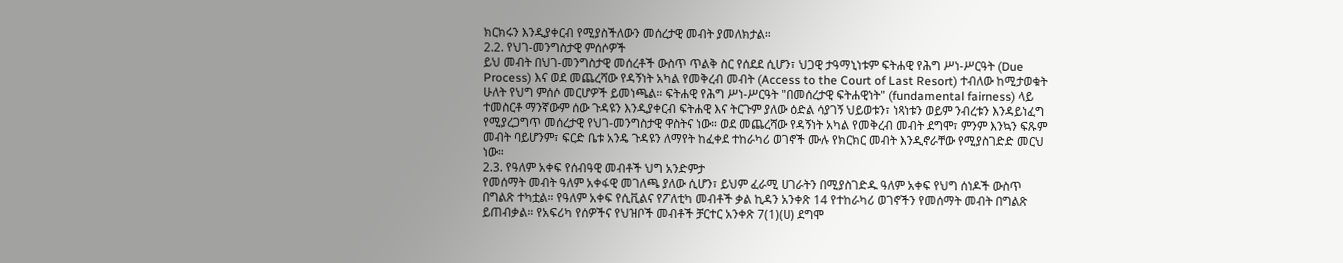ክርክሩን እንዲያቀርብ የሚያስችለውን መሰረታዊ መብት ያመለክታል።
2.2. የህገ-መንግስታዊ ምሰሶዎች
ይህ መብት በህገ-መንግስታዊ መሰረቶች ውስጥ ጥልቅ ስር የሰደደ ሲሆን፣ ህጋዊ ታዓማኒነቱም ፍትሐዊ የሕግ ሥነ-ሥርዓት (Due Process) እና ወደ መጨረሻው የዳኝነት አካል የመቅረብ መብት (Access to the Court of Last Resort) ተብለው ከሚታወቁት ሁለት የህግ ምሰሶ መርሆዎች ይመነጫል። ፍትሐዊ የሕግ ሥነ-ሥርዓት "በመሰረታዊ ፍትሐዊነት" (fundamental fairness) ላይ ተመስርቶ ማንኛውም ሰው ጉዳዩን እንዲያቀርብ ፍትሐዊ እና ትርጉም ያለው ዕድል ሳያገኝ ህይወቱን፣ ነጻነቱን ወይም ንብረቱን እንዳይነፈግ የሚያረጋግጥ መሰረታዊ የህገ-መንግስታዊ ዋስትና ነው። ወደ መጨረሻው የዳኝነት አካል የመቅረብ መብት ደግሞ፣ ምንም እንኳን ፍጹም መብት ባይሆንም፣ ፍርድ ቤቱ አንዴ ጉዳዩን ለማየት ከፈቀደ ተከራካሪ ወገኖች ሙሉ የክርክር መብት እንዲኖራቸው የሚያስገድድ መርህ ነው።
2.3. የዓለም አቀፍ የሰብዓዊ መብቶች ህግ አንድምታ
የመሰማት መብት ዓለም አቀፋዊ መገለጫ ያለው ሲሆን፣ ይህም ፈራሚ ሀገራትን በሚያስገድዱ ዓለም አቀፍ የህግ ሰነዶች ውስጥ በግልጽ ተካቷል። የዓለም አቀፍ የሲቪልና የፖለቲካ መብቶች ቃል ኪዳን አንቀጽ 14 የተከራካሪ ወገኖችን የመሰማት መብት በግልጽ ይጠብቃል። የአፍሪካ የሰዎችና የህዝቦች መብቶች ቻርተር አንቀጽ 7(1)(ሀ) ደግሞ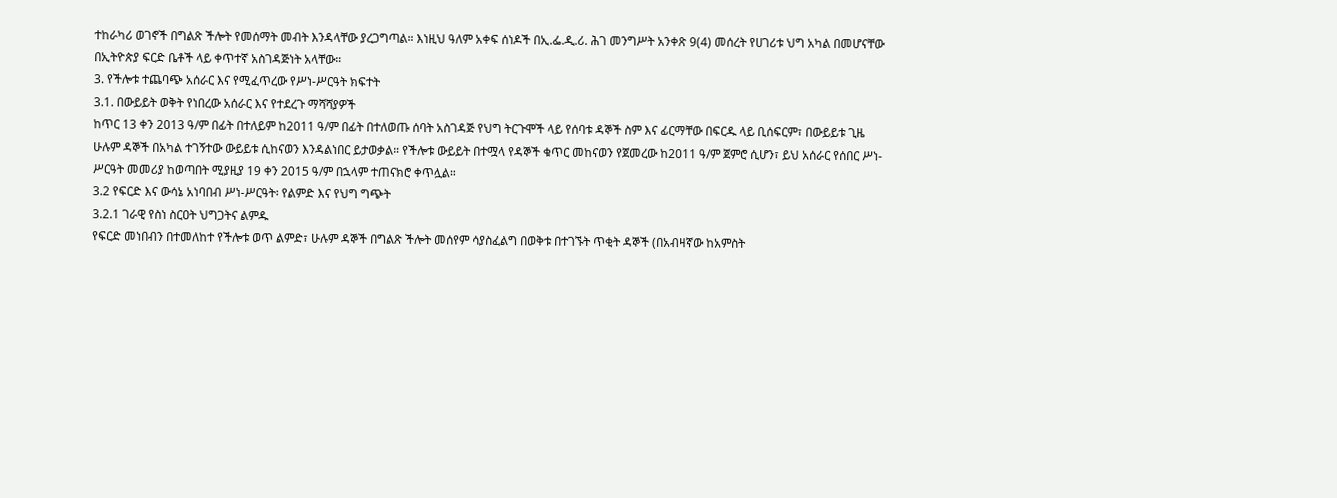ተከራካሪ ወገኖች በግልጽ ችሎት የመሰማት መብት እንዳላቸው ያረጋግጣል። እነዚህ ዓለም አቀፍ ሰነዶች በኢ.ፌ.ዲ.ሪ. ሕገ መንግሥት አንቀጽ 9(4) መሰረት የሀገሪቱ ህግ አካል በመሆናቸው በኢትዮጵያ ፍርድ ቤቶች ላይ ቀጥተኛ አስገዳጅነት አላቸው።
3. የችሎቱ ተጨባጭ አሰራር እና የሚፈጥረው የሥነ-ሥርዓት ክፍተት
3.1. በውይይት ወቅት የነበረው አሰራር እና የተደረጉ ማሻሻያዎች
ከጥር 13 ቀን 2013 ዓ/ም በፊት በተለይም ከ2011 ዓ/ም በፊት በተለወጡ ሰባት አስገዳጅ የህግ ትርጉሞች ላይ የሰባቱ ዳኞች ስም እና ፊርማቸው በፍርዱ ላይ ቢሰፍርም፣ በውይይቱ ጊዜ ሁሉም ዳኞች በአካል ተገኝተው ውይይቱ ሲከናወን እንዳልነበር ይታወቃል። የችሎቱ ውይይት በተሟላ የዳኞች ቁጥር መከናወን የጀመረው ከ2011 ዓ/ም ጀምሮ ሲሆን፣ ይህ አሰራር የሰበር ሥነ-ሥርዓት መመሪያ ከወጣበት ሚያዚያ 19 ቀን 2015 ዓ/ም በኋላም ተጠናክሮ ቀጥሏል።
3.2 የፍርድ እና ውሳኔ አነባበብ ሥነ-ሥርዓት፡ የልምድ እና የህግ ግጭት
3.2.1 ገራዊ የስነ ስርዐት ህግጋትና ልምዱ
የፍርድ መነበብን በተመለከተ የችሎቱ ወጥ ልምድ፣ ሁሉም ዳኞች በግልጽ ችሎት መሰየም ሳያስፈልግ በወቅቱ በተገኙት ጥቂት ዳኞች (በአብዛኛው ከአምስት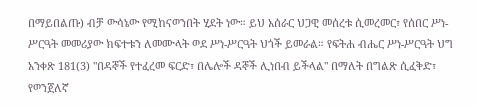በማይበልጡ) ብቻ ውሳኔው የሚከናወንበት ሂደት ነው። ይህ አሰራር ህጋዊ መሰረቱ ሲመረመር፣ የሰበር ሥነ-ሥርዓት መመሪያው ክፍተቱን ለመሙላት ወደ ሥነ-ሥርዓት ህጎች ይመራል። የፍትሐ ብሔር ሥነ-ሥርዓት ህግ አንቀጽ 181(3) "በዳኞች የተፈረመ ፍርድ፣ በሌሎች ዳኞች ሊነበብ ይችላል" በማለት በግልጽ ሲፈቅድ፣ የወንጀለኛ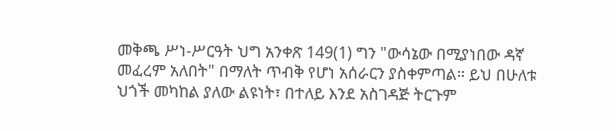መቅጫ ሥነ-ሥርዓት ህግ አንቀጽ 149(1) ግን "ውሳኔው በሚያነበው ዳኛ መፈረም አለበት" በማለት ጥብቅ የሆነ አሰራርን ያስቀምጣል። ይህ በሁለቱ ህጎች መካከል ያለው ልዩነት፣ በተለይ እንደ አስገዳጅ ትርጉም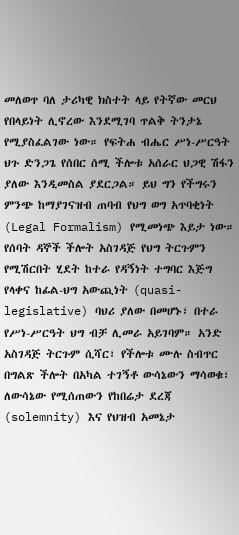መለወጥ ባለ ታሪካዊ ክስተት ላይ የትኛው መርህ የበላይነት ሊኖረው እንደሚገባ ጥልቅ ትንታኔ የሚያስፈልገው ነው። የፍትሐ ብሔር ሥነ-ሥርዓት ህጉ ድንጋጌ የሰበር ሰሚ ችሎቱ አሰራር ህጋዊ ሽፋን ያለው እንዲመስል ያደርጋል። ይህ ግን የችግሩን ምንጭ ከማያገናዝብ ጠባብ የህግ ወግ አጥባቂነት (Legal Formalism) የሚመነጭ እይታ ነው። የሰባት ዳኞች ችሎት አስገዳጅ የህግ ትርጉምን የሚሽርበት ሂደት ከተራ የዳኝነት ተግባር እጅግ የላቀና ከፊል-ህግ አውጪነት (quasi-legislative) ባህሪ ያለው በመሆኑ፣ በተራ የሥነ-ሥርዓት ህግ ብቻ ሊመራ አይገባም። አንድ አስገዳጅ ትርጉም ሲሻር፣ የችሎቱ ሙሉ ስብጥር በግልጽ ችሎት በአካል ተገኝቶ ውሳኔውን ማሳወቁ፣ ለውሳኔው የሚሰጠውን የከበሬታ ደረጃ (solemnity) እና የህዝብ አመኔታ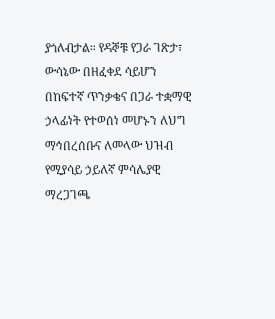ያጎለብታል። የዳኞቹ የጋራ ገጽታ፣ ውሳኔው በዘፈቀደ ሳይሆን በከፍተኛ ጥንቃቄና በጋራ ተቋማዊ ኃላፊነት የተወሰነ መሆኑን ለህግ ማኅበረሰቡና ለመላው ህዝብ የሚያሳይ ኃይለኛ ምሳሌያዊ ማረጋገጫ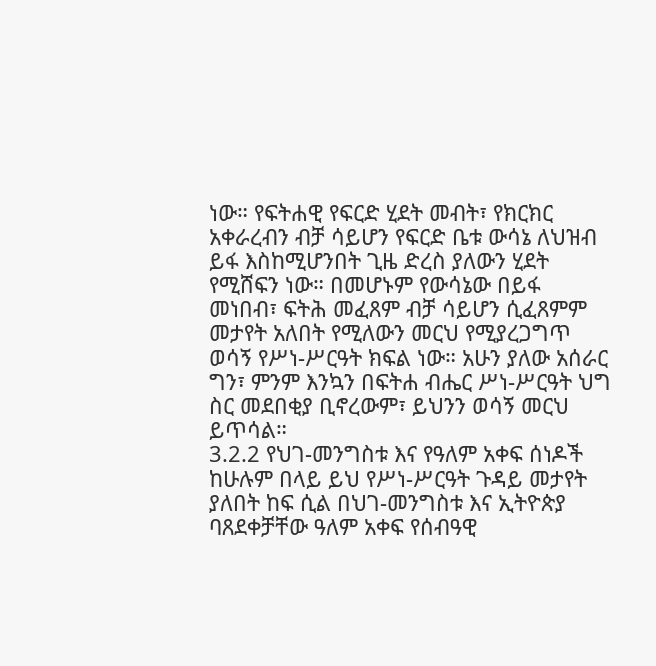ነው። የፍትሐዊ የፍርድ ሂደት መብት፣ የክርክር አቀራረብን ብቻ ሳይሆን የፍርድ ቤቱ ውሳኔ ለህዝብ ይፋ እስከሚሆንበት ጊዜ ድረስ ያለውን ሂደት የሚሸፍን ነው። በመሆኑም የውሳኔው በይፋ መነበብ፣ ፍትሕ መፈጸም ብቻ ሳይሆን ሲፈጸምም መታየት አለበት የሚለውን መርህ የሚያረጋግጥ ወሳኝ የሥነ-ሥርዓት ክፍል ነው። አሁን ያለው አሰራር ግን፣ ምንም እንኳን በፍትሐ ብሔር ሥነ-ሥርዓት ህግ ስር መደበቂያ ቢኖረውም፣ ይህንን ወሳኝ መርህ ይጥሳል።
3.2.2 የህገ-መንግስቱ እና የዓለም አቀፍ ሰነዶች
ከሁሉም በላይ ይህ የሥነ-ሥርዓት ጉዳይ መታየት ያለበት ከፍ ሲል በህገ-መንግስቱ እና ኢትዮጵያ ባጸደቀቻቸው ዓለም አቀፍ የሰብዓዊ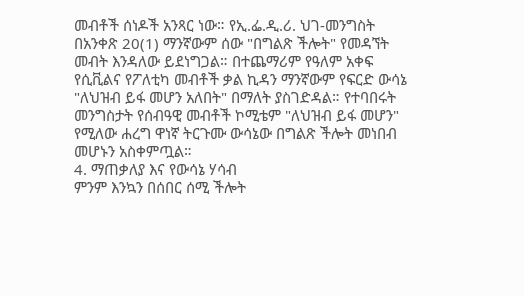መብቶች ሰነዶች አንጻር ነው። የኢ.ፌ.ዲ.ሪ. ህገ-መንግስት በአንቀጽ 20(1) ማንኛውም ሰው "በግልጽ ችሎት" የመዳኘት መብት እንዳለው ይደነግጋል። በተጨማሪም የዓለም አቀፍ የሲቪልና የፖለቲካ መብቶች ቃል ኪዳን ማንኛውም የፍርድ ውሳኔ "ለህዝብ ይፋ መሆን አለበት" በማለት ያስገድዳል። የተባበሩት መንግስታት የሰብዓዊ መብቶች ኮሚቴም "ለህዝብ ይፋ መሆን" የሚለው ሐረግ ዋነኛ ትርጉሙ ውሳኔው በግልጽ ችሎት መነበብ መሆኑን አስቀምጧል።
4. ማጠቃለያ እና የውሳኔ ሃሳብ
ምንም እንኳን በሰበር ሰሚ ችሎት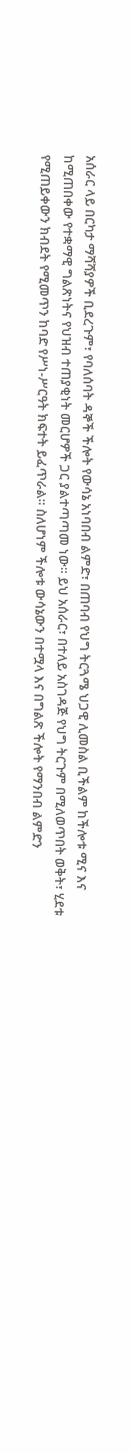አሰራር ላይ በርካታ ማሻሻያዎች ቢደረጉም፣ የባለሰባት ዳኞች ችሎት የውሳኔ አነባበብ ልምድ፣ በጠባብ የህግ ትርጓሜ ህጋዊ ሊመስል ቢችልም ከችሎቱ ሚና እና ከሚጠበቀው የተቋማዊ ግልጽነትና የህዝብ ተጠያቂነት መርሆዎች ጋር ያልተጣጣመ ነው። ይህ አሰራር፣ በተለይ አስገዳጅ የህግ ትርጉም በሚለወጥበት ወቅት፣ ሂደቱ የሚጠይቀውን ክብደት የሚመጥን ከባድ የሥነ-ሥርዓት ክፍተት ይፈጥራል። ስለሆነም ችሎቱ ውሳኔውን በተሟላ እና በግልጽ ችሎት የማንበብ ልምድን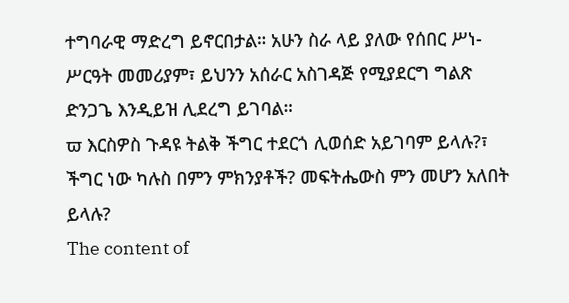ተግባራዊ ማድረግ ይኖርበታል። አሁን ስራ ላይ ያለው የሰበር ሥነ-ሥርዓት መመሪያም፣ ይህንን አሰራር አስገዳጅ የሚያደርግ ግልጽ ድንጋጌ እንዲይዝ ሊደረግ ይገባል።
ϖ እርስዎስ ጉዳዩ ትልቅ ችግር ተደርጎ ሊወሰድ አይገባም ይላሉ?፣ ችግር ነው ካሉስ በምን ምክንያቶች? መፍትሔውስ ምን መሆን አለበት ይላሉ?
The content of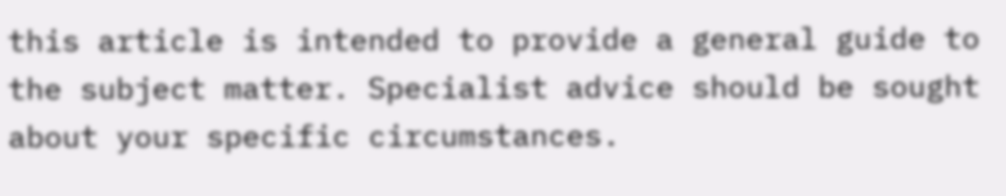this article is intended to provide a general guide to the subject matter. Specialist advice should be sought about your specific circumstances.